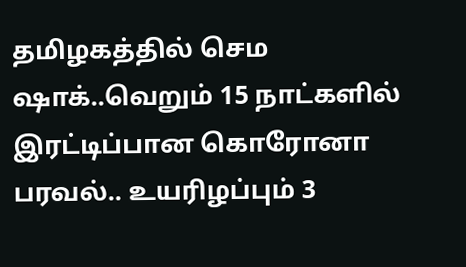தமிழகத்தில் செம ஷாக்..வெறும் 15 நாட்களில் இரட்டிப்பான கொரோனா பரவல்.. உயரிழப்பும் 3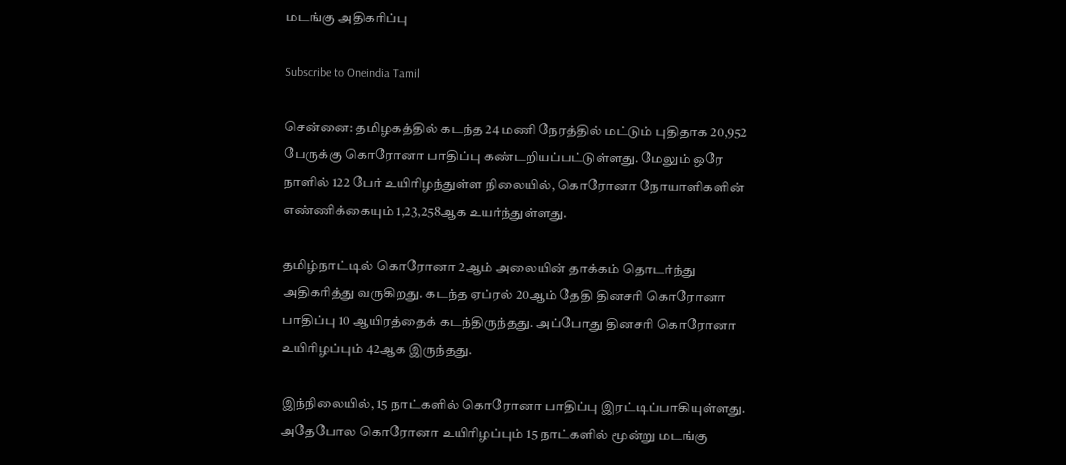மடங்கு அதிகரிப்பு

Subscribe to Oneindia Tamil

சென்னை: தமிழகத்தில் கடந்த 24 மணி நேரத்தில் மட்டும் புதிதாக 20,952 பேருக்கு கொரோனா பாதிப்பு கண்டறியப்பட்டுள்ளது. மேலும் ஒரே நாளில் 122 பேர் உயிரிழந்துள்ள நிலையில், கொரோனா நோயாளிகளின் எண்ணிக்கையும் 1,23,258ஆக உயர்ந்துள்ளது.

தமிழ்நாட்டில் கொரோனா 2ஆம் அலையின் தாக்கம் தொடர்ந்து அதிகரித்து வருகிறது. கடந்த ஏப்ரல் 20ஆம் தேதி தினசரி கொரோனா பாதிப்பு 10 ஆயிரத்தைக் கடந்திருந்தது. அப்போது தினசரி கொரோனா உயிரிழப்பும் 42ஆக இருந்தது.

இந்நிலையில், 15 நாட்களில் கொரோனா பாதிப்பு இரட்டிப்பாகியுள்ளது. அதேபோல கொரோனா உயிரிழப்பும் 15 நாட்களில் மூன்று மடங்கு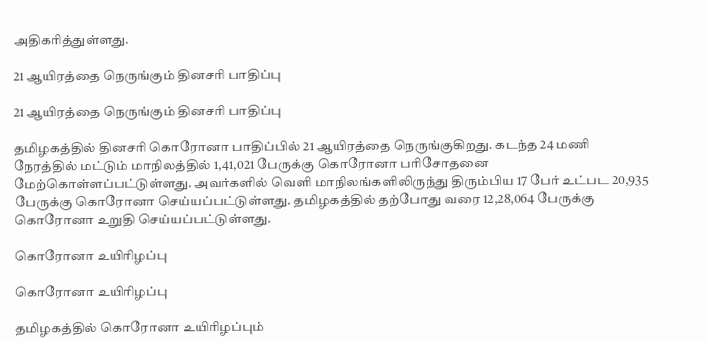அதிகரித்துள்ளது.

21 ஆயிரத்தை நெருங்கும் தினசரி பாதிப்பு

21 ஆயிரத்தை நெருங்கும் தினசரி பாதிப்பு

தமிழகத்தில் தினசரி கொரோனா பாதிப்பில் 21 ஆயிரத்தை நெருங்குகிறது. கடந்த 24 மணி நேரத்தில் மட்டும் மாநிலத்தில் 1,41,021 பேருக்கு கொரோனா பரிசோதனை மேற்கொள்ளப்பட்டுள்ளது. அவர்களில் வெளி மாநிலங்களிலிருந்து திரும்பிய 17 பேர் உட்பட 20,935 பேருக்கு கொரோனா செய்யப்பட்டுள்ளது. தமிழகத்தில் தற்போது வரை 12,28,064 பேருக்கு கொரோனா உறுதி செய்யப்பட்டுள்ளது.

கொரோனா உயிரிழப்பு

கொரோனா உயிரிழப்பு

தமிழகத்தில் கொரோனா உயிரிழப்பும்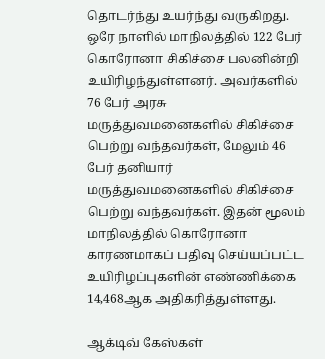தொடர்ந்து உயர்ந்து வருகிறது. ஒரே நாளில் மாநிலத்தில் 122 பேர் கொரோனா சிகிச்சை பலனின்றி உயிரிழந்துள்ளனர். அவர்களில் 76 பேர் அரசு மருத்துவமனைகளில் சிகிச்சை பெற்று வந்தவர்கள், மேலும் 46 பேர் தனியார் மருத்துவமனைகளில் சிகிச்சை பெற்று வந்தவர்கள். இதன் மூலம் மாநிலத்தில் கொரோனா காரணமாகப் பதிவு செய்யப்பட்ட உயிரிழப்புகளின் எண்ணிக்கை 14,468ஆக அதிகரித்துள்ளது.

ஆக்டிவ் கேஸ்கள்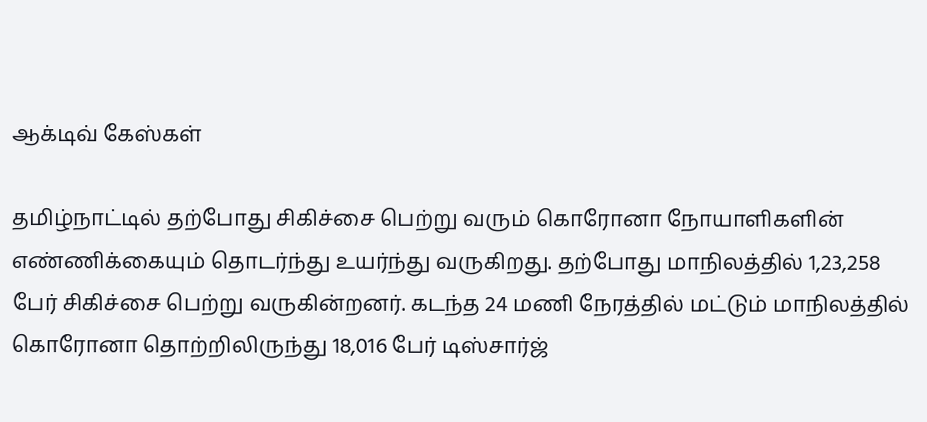ஆக்டிவ் கேஸ்கள்

தமிழ்நாட்டில் தற்போது சிகிச்சை பெற்று வரும் கொரோனா நோயாளிகளின் எண்ணிக்கையும் தொடர்ந்து உயர்ந்து வருகிறது. தற்போது மாநிலத்தில் 1,23,258 பேர் சிகிச்சை பெற்று வருகின்றனர். கடந்த 24 மணி நேரத்தில் மட்டும் மாநிலத்தில் கொரோனா தொற்றிலிருந்து 18,016 பேர் டிஸ்சார்ஜ்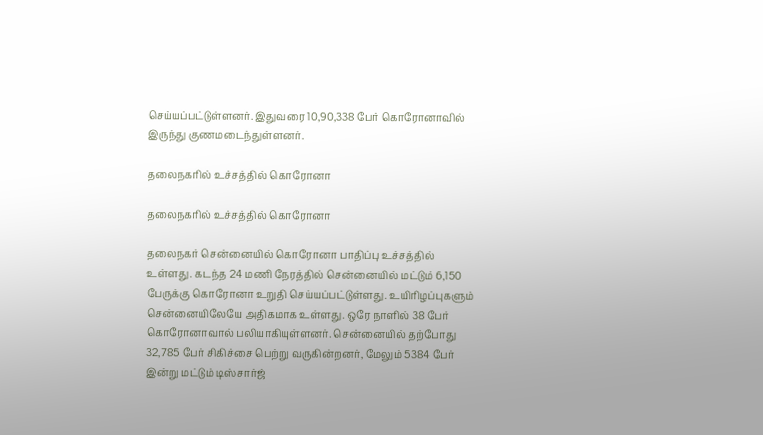செய்யப்பட்டுள்ளனர். இதுவரை 10,90,338 பேர் கொரோனாவில் இருந்து குணமடைந்துள்ளனர்.

தலைநகரில் உச்சத்தில் கொரோனா

தலைநகரில் உச்சத்தில் கொரோனா

தலைநகர் சென்னையில் கொரோனா பாதிப்பு உச்சத்தில் உள்ளது. கடந்த 24 மணி நேரத்தில் சென்னையில் மட்டும் 6,150 பேருக்கு கொரோனா உறுதி செய்யப்பட்டுள்ளது. உயிரிழப்புகளும் சென்னையிலேயே அதிகமாக உள்ளது. ஒரே நாளில் 38 பேர் கொரோனாவால் பலியாகியுள்ளனர். சென்னையில் தற்போது 32,785 பேர் சிகிச்சை பெற்று வருகின்றனர், மேலும் 5384 பேர் இன்று மட்டும் டிஸ்சார்ஜ்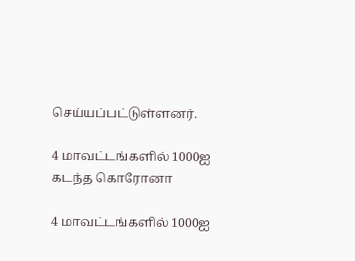செய்யப்பட்டுள்ளனர்.

4 மாவட்டங்களில் 1000ஐ கடந்த கொரோனா

4 மாவட்டங்களில் 1000ஐ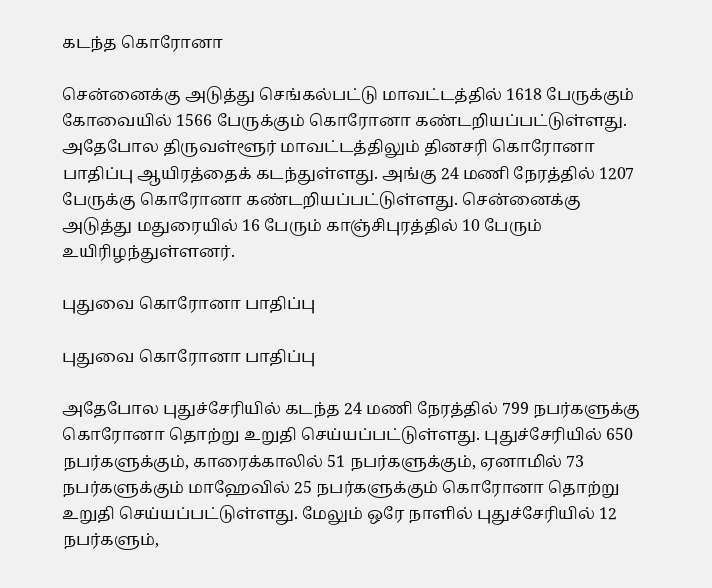கடந்த கொரோனா

சென்னைக்கு அடுத்து செங்கல்பட்டு மாவட்டத்தில் 1618 பேருக்கும் கோவையில் 1566 பேருக்கும் கொரோனா கண்டறியப்பட்டுள்ளது. அதேபோல திருவள்ளூர் மாவட்டத்திலும் தினசரி கொரோனா பாதிப்பு ஆயிரத்தைக் கடந்துள்ளது. அங்கு 24 மணி நேரத்தில் 1207 பேருக்கு கொரோனா கண்டறியப்பட்டுள்ளது. சென்னைக்கு அடுத்து மதுரையில் 16 பேரும் காஞ்சிபுரத்தில் 10 பேரும் உயிரிழந்துள்ளனர்.

புதுவை கொரோனா பாதிப்பு

புதுவை கொரோனா பாதிப்பு

அதேபோல புதுச்சேரியில் கடந்த 24 மணி நேரத்தில் 799 நபர்களுக்கு கொரோனா தொற்று உறுதி செய்யப்பட்டுள்ளது. புதுச்சேரியில் 650 நபர்களுக்கும், காரைக்காலில் 51 நபர்களுக்கும், ஏனாமில் 73 நபர்களுக்கும் மாஹேவில் 25 நபர்களுக்கும் கொரோனா தொற்று உறுதி செய்யப்பட்டுள்ளது. மேலும் ஒரே நாளில் புதுச்சேரியில் 12 நபர்களும்,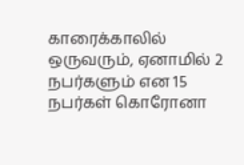காரைக்காலில் ஒருவரும், ஏனாமில் 2 நபர்களும் என 15 நபர்கள் கொரோனா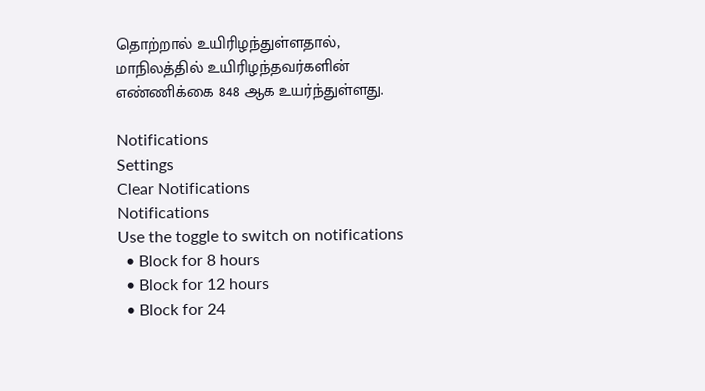தொற்றால் உயிரிழந்துள்ளதால், மாநிலத்தில் உயிரிழந்தவர்களின் எண்ணிக்கை 848 ஆக உயர்ந்துள்ளது.

Notifications
Settings
Clear Notifications
Notifications
Use the toggle to switch on notifications
  • Block for 8 hours
  • Block for 12 hours
  • Block for 24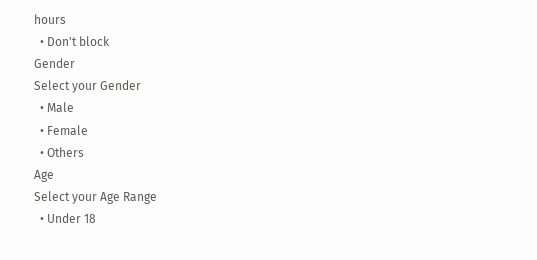hours
  • Don't block
Gender
Select your Gender
  • Male
  • Female
  • Others
Age
Select your Age Range
  • Under 18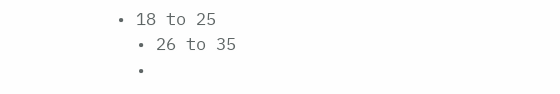• 18 to 25
  • 26 to 35
  •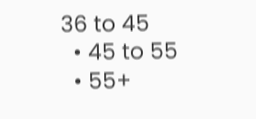36 to 45
  • 45 to 55
  • 55+